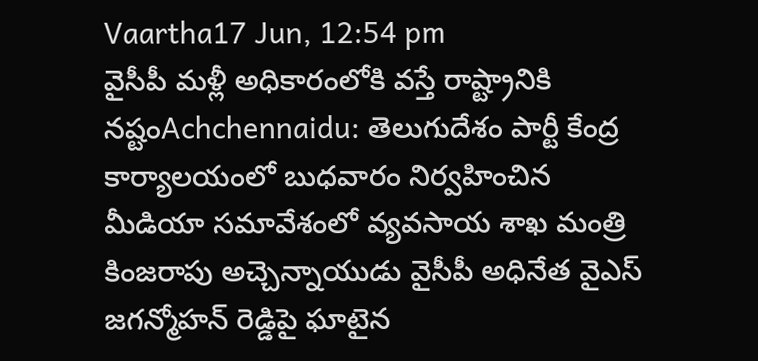Vaartha17 Jun, 12:54 pm
వైసీపీ మళ్లీ అధికారంలోకి వస్తే రాష్ట్రానికి నష్టంAchchennaidu: తెలుగుదేశం పార్టీ కేంద్ర కార్యాలయంలో బుధవారం నిర్వహించిన మీడియా సమావేశంలో వ్యవసాయ శాఖ మంత్రి కింజరాపు అచ్చెన్నాయుడు వైసీపీ అధినేత వైఎస్ జగన్మోహన్ రెడ్డిపై ఘాటైన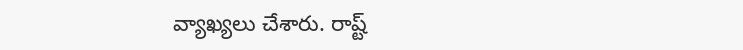వ్యాఖ్యలు చేశారు. రాష్ట్